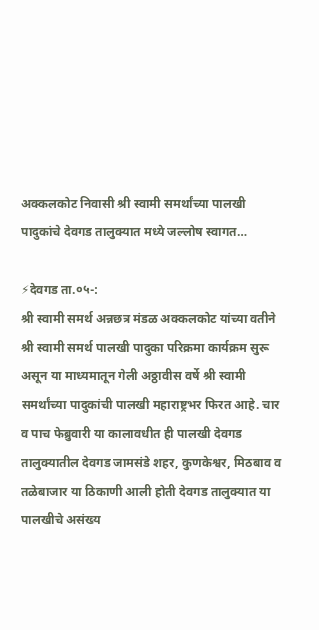अक्कलकोट निवासी श्री स्वामी समर्थांच्या पालखी पादुकांचे देवगड तालुक्यात मध्ये जल्लोष स्वागत…

⚡देवगड ता.०५-:
श्री स्वामी समर्थ अन्नछत्र मंडळ अक्कलकोट यांच्या वतीने श्री स्वामी समर्थ पालखी पादुका परिक्रमा कार्यक्रम सुरू असून या माध्यमातून गेली अठ्ठावीस वर्षे श्री स्वामी समर्थांच्या पादुकांची पालखी महाराष्ट्रभर फिरत आहे. चार व पाच फेब्रुवारी या कालावधीत ही पालखी देवगड तालुक्यातील देवगड जामसंडे शहर, कुणकेश्वर, मिठबाव व तळेबाजार या ठिकाणी आली होती देवगड तालुक्यात या पालखीचे असंख्य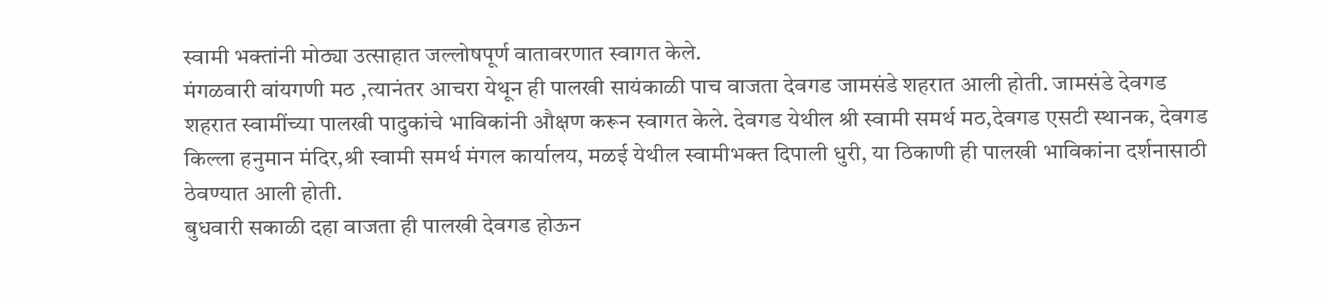स्वामी भक्तांनी मोठ्या उत्साहात जल्लोषपूर्ण वातावरणात स्वागत केले.
मंगळवारी वांयगणी मठ ,त्यानंतर आचरा येथून ही पालखी सायंकाळी पाच वाजता देवगड जामसंडे शहरात आली होती. जामसंडे देवगड शहरात स्वामींच्या पालखी पादुकांचे भाविकांनी औक्षण करून स्वागत केले. देवगड येथील श्री स्वामी समर्थ मठ,देवगड एसटी स्थानक, देवगड किल्ला हनुमान मंदिर,श्री स्वामी समर्थ मंगल कार्यालय, मळई येथील स्वामीभक्त दिपाली धुरी, या ठिकाणी ही पालखी भाविकांना दर्शनासाठी ठेवण्यात आली होती.
बुधवारी सकाळी दहा वाजता ही पालखी देवगड होऊन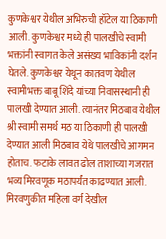कुणकेश्वर येथील अभिरुची हॉटेल या ठिकाणी आली. कुणकेश्वर मध्ये ही पालखीचे स्वामी भक्तांनी स्वागत केले असंख्य भाविकांनी दर्शन घेतले. कुणकेश्वर येथून कातवण येथील स्वामीभक्त बाबू शिंदे यांच्या निवासस्थानी ही पालखी देण्यात आली. त्यानंतर मिठबाव येथील श्री स्वामी समर्थ मठ या ठिकाणी ही पालखी देण्यात आली मिठबाव येथे पालखीचे आगमन होताच. फटाके लावत ढोल ताशाच्या गजरात भव्य मिरवणूक मठापर्यंत काढण्यात आली. मिरवणुकीत महिला वर्ग देखील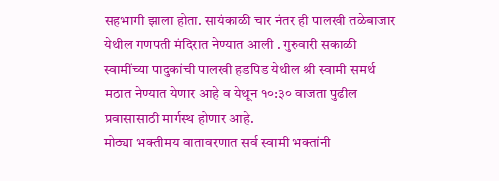सहभागी झाला होता. सायंकाळी चार नंतर ही पालखी तळेबाजार येथील गणपती मंदिरात नेण्यात आली . गुरुवारी सकाळी स्वामींच्या पादुकांची पालखी हडपिड येथील श्री स्वामी समर्थ मठात नेण्यात येणार आहे व येथून १०:३० वाजता पुढील प्रवासासाठी मार्गस्थ होणार आहे.
मोठ्या भक्तीमय वातावरणात सर्व स्वामी भक्तांनी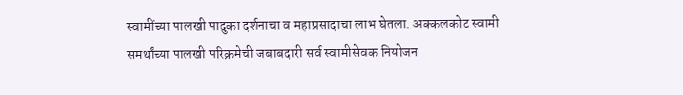स्वामींच्या पालखी पादुका दर्शनाचा व महाप्रसादाचा लाभ घेतला. अक्कलकोट स्वामी समर्थांच्या पालखी परिक्रमेची जबाबदारी सर्व स्वामीसेवक नियोजन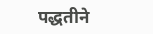पद्धतीने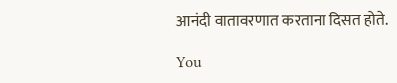आनंदी वातावरणात करताना दिसत होते.

You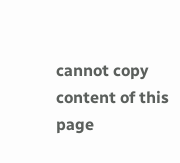cannot copy content of this page